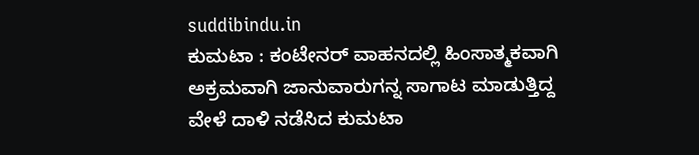suddibindu.in
ಕುಮಟಾ : ಕಂಟೇನರ್ ವಾಹನದಲ್ಲಿ ಹಿಂಸಾತ್ಮಕವಾಗಿ ಅಕ್ರಮವಾಗಿ ಜಾನುವಾರುಗನ್ನ ಸಾಗಾಟ ಮಾಡುತ್ತಿದ್ದ ವೇಳೆ ದಾಳಿ ನಡೆಸಿದ ಕುಮಟಾ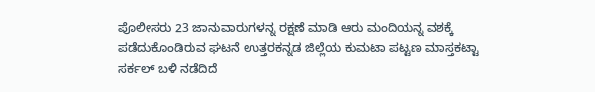ಪೊಲೀಸರು 23 ಜಾನುವಾರುಗಳನ್ನ ರಕ್ಷಣೆ ಮಾಡಿ ಆರು ಮಂದಿಯನ್ನ ವಶಕ್ಕೆ ಪಡೆದುಕೊಂಡಿರುವ ಘಟನೆ ಉತ್ತರಕನ್ನಡ ಜಿಲ್ಲೆಯ ಕುಮಟಾ ಪಟ್ಟಣ ಮಾಸ್ತಕಟ್ಟಾ ಸರ್ಕಲ್ ಬಳಿ ನಡೆದಿದೆ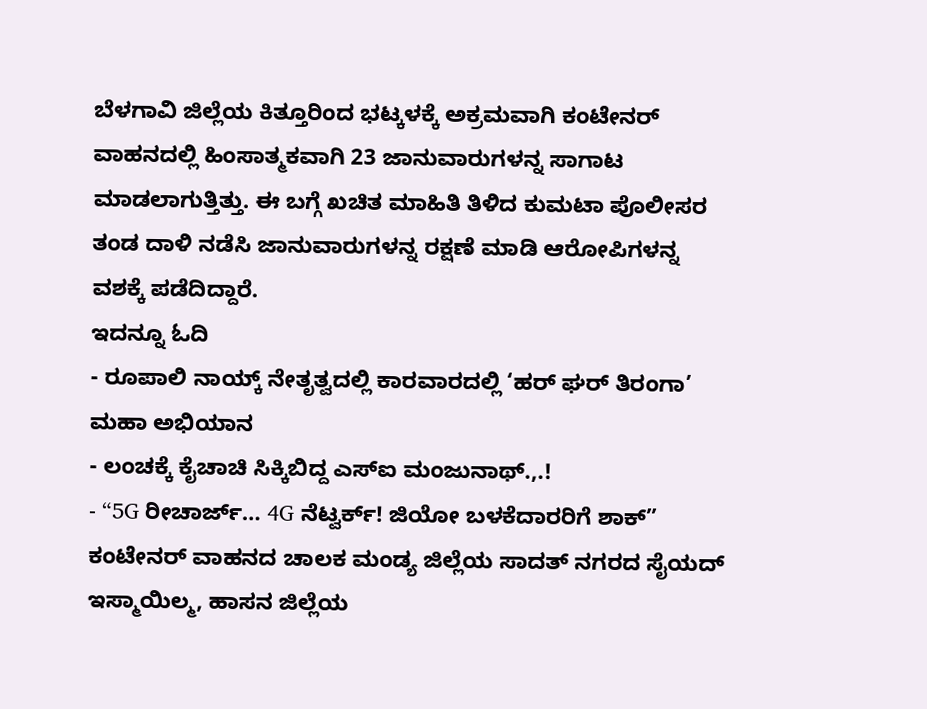ಬೆಳಗಾವಿ ಜಿಲ್ಲೆಯ ಕಿತ್ತೂರಿಂದ ಭಟ್ಕಳಕ್ಕೆ ಅಕ್ರಮವಾಗಿ ಕಂಟೇನರ್ ವಾಹನದಲ್ಲಿ ಹಿಂಸಾತ್ಮಕವಾಗಿ 23 ಜಾನುವಾರುಗಳನ್ನ ಸಾಗಾಟ ಮಾಡಲಾಗುತ್ತಿತ್ತು. ಈ ಬಗ್ಗೆ ಖಚಿತ ಮಾಹಿತಿ ತಿಳಿದ ಕುಮಟಾ ಪೊಲೀಸರ ತಂಡ ದಾಳಿ ನಡೆಸಿ ಜಾನುವಾರುಗಳನ್ನ ರಕ್ಷಣೆ ಮಾಡಿ ಆರೋಪಿಗಳನ್ನ ವಶಕ್ಕೆ ಪಡೆದಿದ್ದಾರೆ.
ಇದನ್ನೂ ಓದಿ
- ರೂಪಾಲಿ ನಾಯ್ಕ್ ನೇತೃತ್ವದಲ್ಲಿ ಕಾರವಾರದಲ್ಲಿ ‘ಹರ್ ಘರ್ ತಿರಂಗಾ’ ಮಹಾ ಅಭಿಯಾನ
- ಲಂಚಕ್ಕೆ ಕೈಚಾಚಿ ಸಿಕ್ಕಿಬಿದ್ದ ಎಸ್ಐ ಮಂಜುನಾಥ್.,.!
- “5G ರೀಚಾರ್ಜ್… 4G ನೆಟ್ವರ್ಕ್! ಜಿಯೋ ಬಳಕೆದಾರರಿಗೆ ಶಾಕ್”
ಕಂಟೇನರ್ ವಾಹನದ ಚಾಲಕ ಮಂಡ್ಯ ಜಿಲ್ಲೆಯ ಸಾದತ್ ನಗರದ ಸೈಯದ್ ಇಸ್ಮಾಯಿಲ್ಮ, ಹಾಸನ ಜಿಲ್ಲೆಯ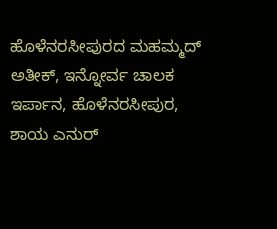ಹೊಳೆನರಸೀಪುರದ ಮಹಮ್ಮದ್ ಅತೀಕ್, ಇನ್ನೋರ್ವ ಚಾಲಕ ಇರ್ಪಾನ, ಹೊಳೆನರಸೀಪುರ, ಶಾಯ ಎನುರ್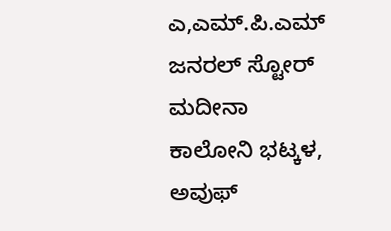ಎ,ಎಮ್.ಪಿ.ಎಮ್ ಜನರಲ್ ಸ್ಟೋರ್ ಮದೀನಾ ಕಾಲೋನಿ ಭಟ್ಕಳ, ಅವುಫ್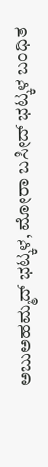ಅಬುಅಹಮ್ಮದ್ ಭಟ್ಕಳ, ಮೋರಾ ಬಸೀದ್ ಭಟ್ಕಳ ಬಂಧಿತ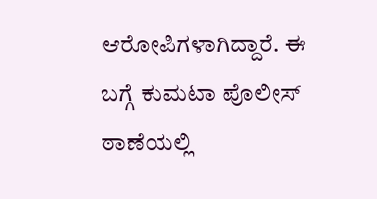ಆರೋಪಿಗಳಾಗಿದ್ದಾರೆ. ಈ ಬಗ್ಗೆ ಕುಮಟಾ ಪೊಲೀಸ್ ಠಾಣೆಯಲ್ಲಿ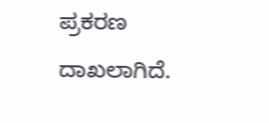ಪ್ರಕರಣ ದಾಖಲಾಗಿದೆ.